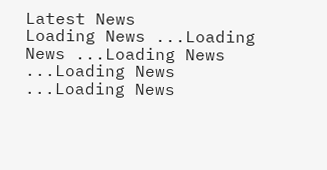Latest News
Loading News ...Loading News ...Loading News ...Loading News ...Loading News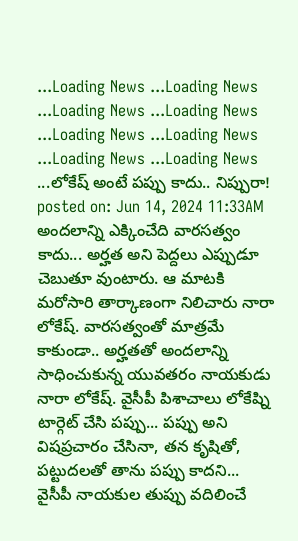...Loading News ...Loading News ...Loading News ...Loading News ...Loading News ...Loading News ...Loading News ...Loading News ...లోకేష్ అంటే పప్పు కాదు.. నిప్పురా!
posted on: Jun 14, 2024 11:33AM
అందలాన్ని ఎక్కించేది వారసత్వం కాదు... అర్హత అని పెద్దలు ఎప్పుడూ చెబుతూ వుంటారు. ఆ మాటకి మరోసారి తార్కాణంగా నిలిచారు నారా లోకేష్. వారసత్వంతో మాత్రమే కాకుండా.. అర్హతతో అందలాన్ని సాధించుకున్న యువతరం నాయకుడు నారా లోకేష్. వైసీపీ పిశాచాలు లోకేష్ని టార్గెట్ చేసి పప్పు... పప్పు అని విషప్రచారం చేసినా, తన కృషితో, పట్టుదలతో తాను పప్పు కాదని... వైసీపీ నాయకుల తుప్పు వదిలించే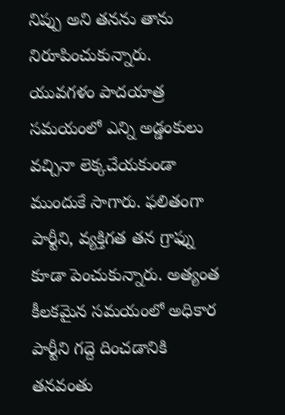నిప్పు అని తనను తాను నిరూపించుకున్నారు.
యువగళం పాదయాత్ర సమయంలో ఎన్ని అడ్డంకులు వచ్చినా లెక్కచేయకుండా ముందుకే సాగారు. ఫలితంగా పార్టీని, వ్యక్తిగత తన గ్రాఫ్ను కూడా పెంచుకున్నారు. అత్యంత కీలకమైన సమయంలో అధికార పార్టీని గద్దె దించడానికి తనవంతు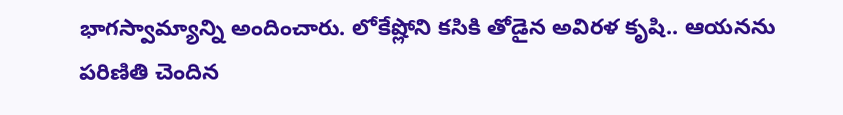భాగస్వామ్యాన్ని అందించారు. లోకేష్లోని కసికి తోడైన అవిరళ కృషి.. ఆయనను పరిణితి చెందిన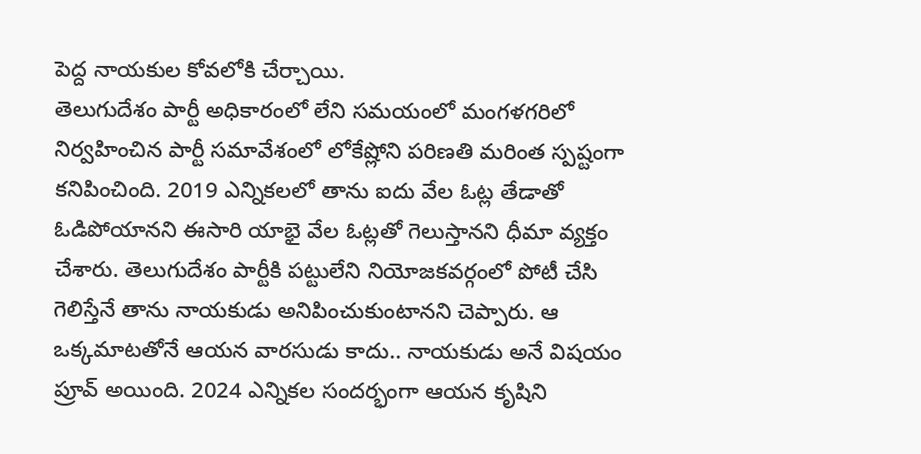పెద్ద నాయకుల కోవలోకి చేర్చాయి.
తెలుగుదేశం పార్టీ అధికారంలో లేని సమయంలో మంగళగరిలో నిర్వహించిన పార్టీ సమావేశంలో లోకేష్లోని పరిణతి మరింత స్పష్టంగా కనిపించింది. 2019 ఎన్నికలలో తాను ఐదు వేల ఓట్ల తేడాతో ఓడిపోయానని ఈసారి యాభై వేల ఓట్లతో గెలుస్తానని ధీమా వ్యక్తం చేశారు. తెలుగుదేశం పార్టీకి పట్టులేని నియోజకవర్గంలో పోటీ చేసి గెలిస్తేనే తాను నాయకుడు అనిపించుకుంటానని చెప్పారు. ఆ ఒక్కమాటతోనే ఆయన వారసుడు కాదు.. నాయకుడు అనే విషయం ప్రూవ్ అయింది. 2024 ఎన్నికల సందర్భంగా ఆయన కృషిని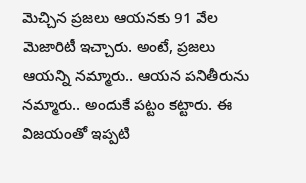మెచ్చిన ప్రజలు ఆయనకు 91 వేల మెజారిటీ ఇచ్చారు. అంటే, ప్రజలు ఆయన్ని నమ్మారు.. ఆయన పనితీరును నమ్మారు.. అందుకే పట్టం కట్టారు. ఈ విజయంతో ఇప్పటి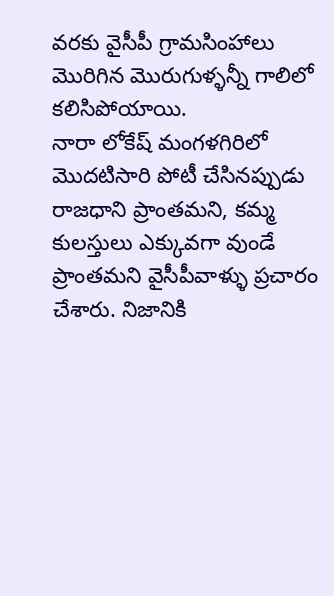వరకు వైసీపీ గ్రామసింహాలు మొరిగిన మొరుగుళ్ళన్నీ గాలిలో కలిసిపోయాయి.
నారా లోకేష్ మంగళగిరిలో మొదటిసారి పోటీ చేసినప్పుడు రాజధాని ప్రాంతమని, కమ్మ కులస్తులు ఎక్కువగా వుండే ప్రాంతమని వైసీపీవాళ్ళు ప్రచారం చేశారు. నిజానికి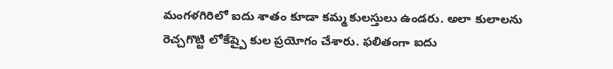మంగళగిరిలో ఐదు శాతం కూడా కమ్మ కులస్తులు ఉండరు. అలా కులాలను రెచ్చగొట్టి లోకేష్పై కుల ప్రయోగం చేశారు. ఫలితంగా ఐదు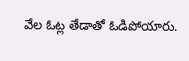వేల ఓట్ల తేడాతో ఓడిపోయారు.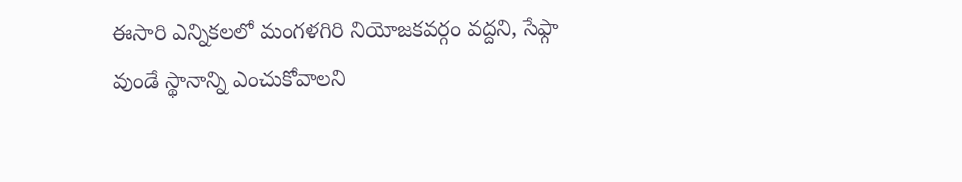ఈసారి ఎన్నికలలో మంగళగిరి నియోజకవర్గం వద్దని, సేఫ్గా వుండే స్థానాన్ని ఎంచుకోవాలని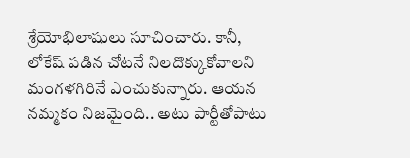శ్రేయోభిలాషులు సూచించారు. కానీ, లోకేష్ పడిన చోటనే నిలదొక్కుకోవాలని మంగళగిరినే ఎంచుకున్నారు. ఆయన నమ్మకం నిజమైంది.. అటు పార్టీతోపాటు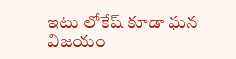ఇటు లోకేష్ కూడా ఘన విజయం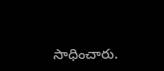సాధించారు.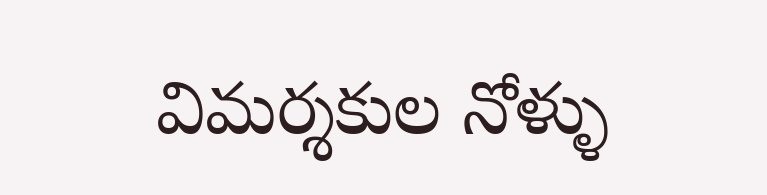విమర్శకుల నోళ్ళు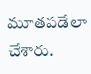మూతపడేలా చేశారు.